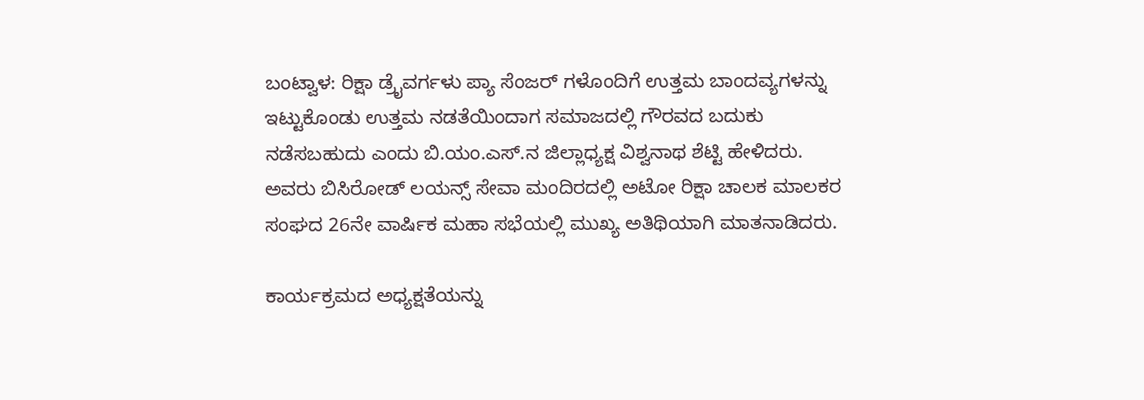ಬಂಟ್ವಾಳ: ರಿಕ್ಷಾ ಡ್ರೈವರ್ಗಳು ಪ್ಯಾ ಸೆಂಜರ್ ಗಳೊಂದಿಗೆ ಉತ್ತಮ ಬಾಂದವ್ಯಗಳನ್ನು ಇಟ್ಟುಕೊಂಡು ಉತ್ತಮ ನಡತೆಯಿಂದಾಗ ಸಮಾಜದಲ್ಲಿ ಗೌರವದ ಬದುಕು ನಡೆಸಬಹುದು ಎಂದು ಬಿ.ಯಂ.ಎಸ್.ನ ಜಿಲ್ಲಾಧ್ಯಕ್ಷ ವಿಶ್ವನಾಥ ಶೆಟ್ಟಿ ಹೇಳಿದರು. ಅವರು ಬಿಸಿರೋಡ್ ಲಯನ್ಸ್ ಸೇವಾ ಮಂದಿರದಲ್ಲಿ ಅಟೋ ರಿಕ್ಷಾ ಚಾಲಕ ಮಾಲಕರ ಸಂಘದ 26ನೇ ವಾರ್ಷಿಕ ಮಹಾ ಸಭೆಯಲ್ಲಿ ಮುಖ್ಯ ಅತಿಥಿಯಾಗಿ ಮಾತನಾಡಿದರು.

ಕಾರ್ಯಕ್ರಮದ ಅಧ್ಯಕ್ಷತೆಯನ್ನು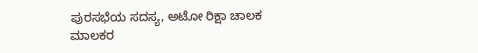ಪುರಸಭೆಯ ಸದಸ್ಯ, ಅಟೋ ರಿಕ್ಷಾ ಚಾಲಕ ಮಾಲಕರ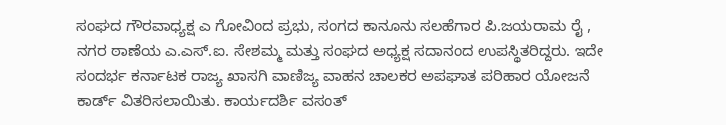ಸಂಘದ ಗೌರವಾಧ್ಯಕ್ಷ ಎ ಗೋವಿಂದ ಪ್ರಭು, ಸಂಗದ ಕಾನೂನು ಸಲಹೆಗಾರ ಪಿ.ಜಯರಾಮ ರೈ , ನಗರ ಠಾಣೆಯ ಎ.ಎಸ್.ಐ. ಸೇಶಮ್ಮ ಮತ್ತು ಸಂಘದ ಅಧ್ಯಕ್ಷ ಸದಾನಂದ ಉಪಸ್ಥಿತರಿದ್ದರು. ಇದೇ ಸಂದರ್ಭ ಕರ್ನಾಟಕ ರಾಜ್ಯ ಖಾಸಗಿ ವಾಣಿಜ್ಯ ವಾಹನ ಚಾಲಕರ ಅಪಘಾತ ಪರಿಹಾರ ಯೋಜನೆ ಕಾರ್ಡ್ ವಿತರಿಸಲಾಯಿತು. ಕಾರ್ಯದರ್ಶಿ ವಸಂತ್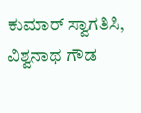ಕುಮಾರ್ ಸ್ವಾಗತಿಸಿ, ವಿಶ್ವನಾಥ ಗೌಡ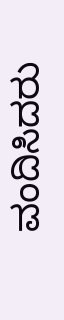ವಂದಿಸಿದರು